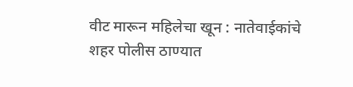वीट मारून महिलेचा खून : नातेवाईकांचे शहर पोलीस ठाण्यात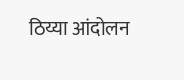ठिय्या आंदोलन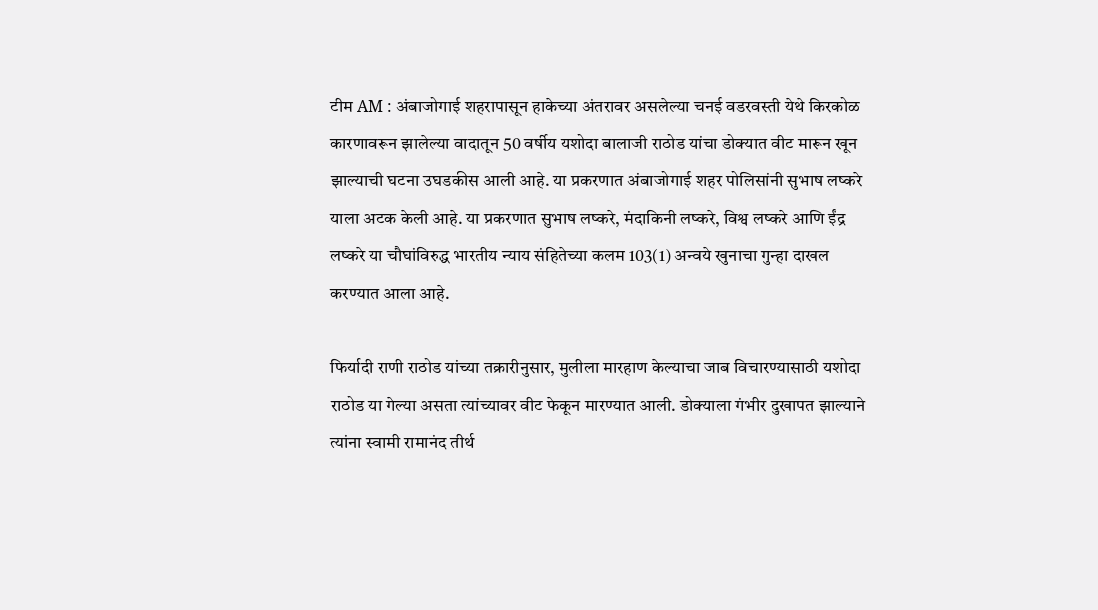टीम AM : अंबाजोगाई शहरापासून हाकेच्या अंतरावर असलेल्या चनई वडरवस्ती येथे किरकोळ कारणावरून झालेल्या वादातून 50 वर्षीय यशोदा बालाजी राठोड यांचा डोक्यात वीट मारून खून झाल्याची घटना उघडकीस आली आहे. या प्रकरणात अंबाजोगाई शहर पोलिसांनी सुभाष लष्करे याला अटक केली आहे. या प्रकरणात सुभाष लष्करे, मंदाकिनी लष्करे, विश्व लष्करे आणि ईंद्र लष्करे या चौघांविरुद्ध भारतीय न्याय संहितेच्या कलम 103(1) अन्वये खुनाचा गुन्हा दाखल करण्यात आला आहे.

फिर्यादी राणी राठोड यांच्या तक्रारीनुसार, मुलीला मारहाण केल्याचा जाब विचारण्यासाठी यशोदा राठोड या गेल्या असता त्यांच्यावर वीट फेकून मारण्यात आली. डोक्याला गंभीर दुखापत झाल्याने त्यांना स्वामी रामानंद तीर्थ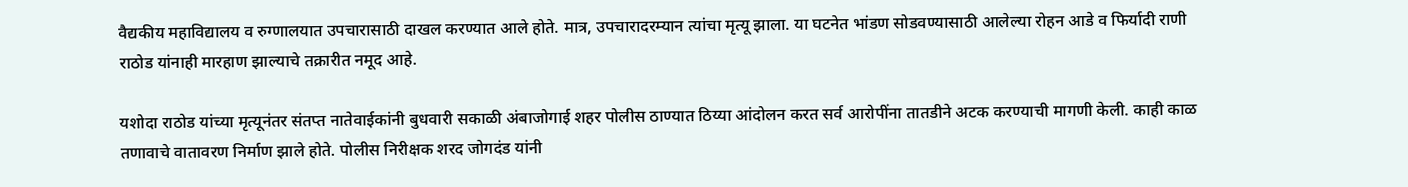वैद्यकीय महाविद्यालय व रुग्णालयात उपचारासाठी दाखल करण्यात आले होते. मात्र, उपचारादरम्यान त्यांचा मृत्यू झाला. या घटनेत भांडण सोडवण्यासाठी आलेल्या रोहन आडे व फिर्यादी राणी राठोड यांनाही मारहाण झाल्याचे तक्रारीत नमूद आहे.

यशोदा राठोड यांच्या मृत्यूनंतर संतप्त नातेवाईकांनी बुधवारी सकाळी अंबाजोगाई शहर पोलीस ठाण्यात ठिय्या आंदोलन करत सर्व आरोपींना तातडीने अटक करण्याची मागणी केली. काही काळ तणावाचे वातावरण निर्माण झाले होते. पोलीस निरीक्षक शरद जोगदंड यांनी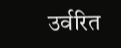उर्वरित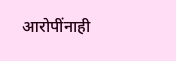आरोपींनाही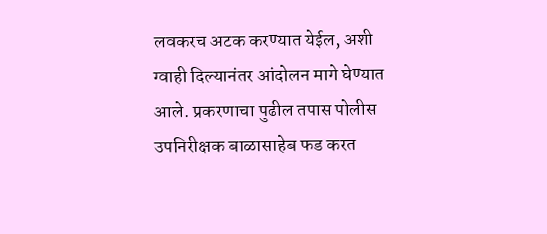लवकरच अटक करण्यात येईल, अशी ग्वाही दिल्यानंतर आंदोलन मागे घेण्यात आले. प्रकरणाचा पुढील तपास पोलीस उपनिरीक्षक बाळासाहेब फड करत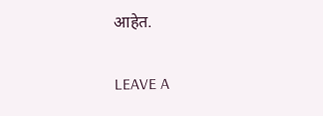आहेत.

LEAVE A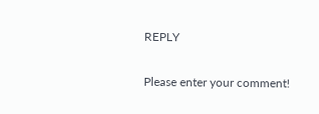REPLY

Please enter your comment!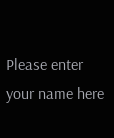Please enter your name here